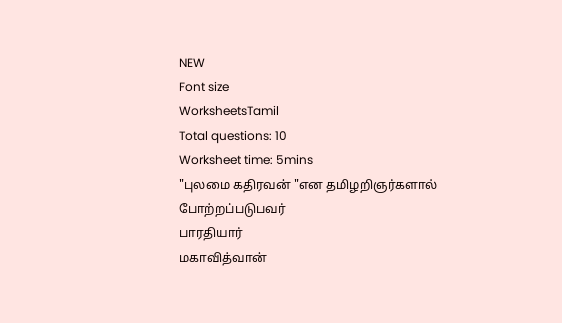NEW
Font size
WorksheetsTamil
Total questions: 10
Worksheet time: 5mins
"புலமை கதிரவன் "என தமிழறிஞர்களால் போற்றப்படுபவர்
பாரதியார்
மகாவித்வான்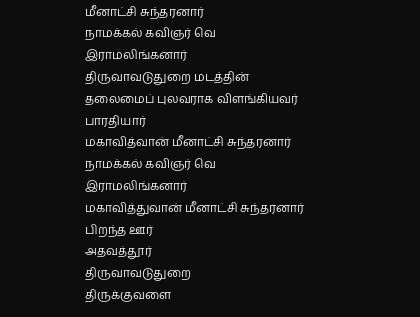மீனாட்சி சுந்தரனார்
நாமக்கல் கவிஞர் வெ இராமலிங்கனார்
திருவாவடுதுறை மடத்தின் தலைமைப் புலவராக விளங்கியவர்
பாரதியார்
மகாவித்வான் மீனாட்சி சுந்தரனார்
நாமக்கல் கவிஞர் வெ இராமலிங்கனார்
மகாவித்துவான் மீனாட்சி சுந்தரனார் பிறந்த ஊர்
அதவத்தூர்
திருவாவடுதுறை
திருக்குவளை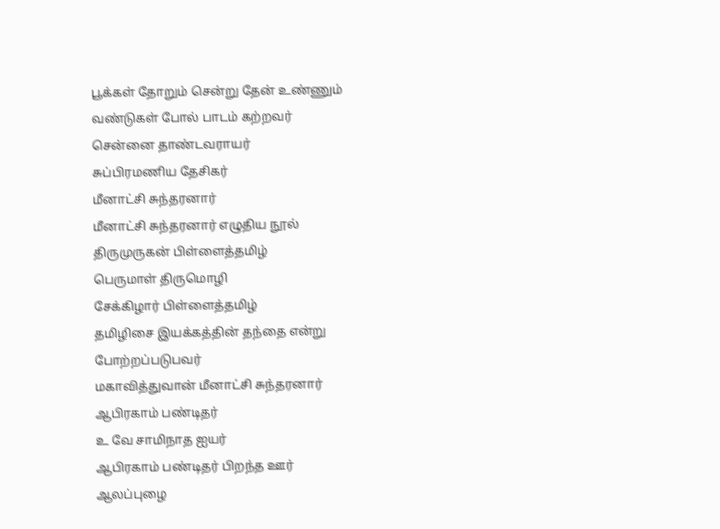பூக்கள் தோறும் சென்று தேன் உண்ணும் வண்டுகள் போல் பாடம் கற்றவர்
சென்னை தாண்டவராயர்
சுப்பிரமணிய தேசிகர்
மீனாட்சி சுந்தரனார்
மீனாட்சி சுந்தரனார் எழுதிய நூல்
திருமுருகன் பிள்ளைத்தமிழ்
பெருமாள் திருமொழி
சேக்கிழார் பிள்ளைத்தமிழ்
தமிழிசை இயக்கத்தின் தந்தை என்று போற்றப்படுபவர்
மகாவித்துவான் மீனாட்சி சுந்தரனார்
ஆபிரகாம் பண்டிதர்
உ வே சாமிநாத ஐயர்
ஆபிரகாம் பண்டிதர் பிறந்த ஊர்
ஆலப்புழை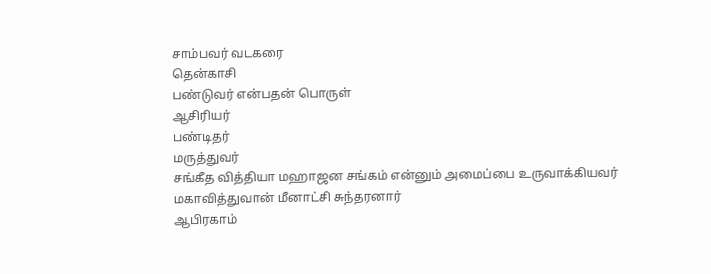சாம்பவர் வடகரை
தென்காசி
பண்டுவர் என்பதன் பொருள்
ஆசிரியர்
பண்டிதர்
மருத்துவர்
சங்கீத வித்தியா மஹாஜன சங்கம் என்னும் அமைப்பை உருவாக்கியவர்
மகாவித்துவான் மீனாட்சி சுந்தரனார்
ஆபிரகாம்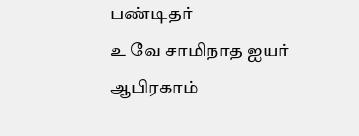பண்டிதர்
உ வே சாமிநாத ஐயர்
ஆபிரகாம்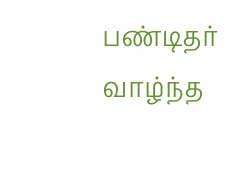பண்டிதர் வாழ்ந்த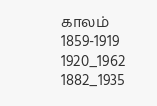காலம்
1859-1919
1920_1962
1882_1935